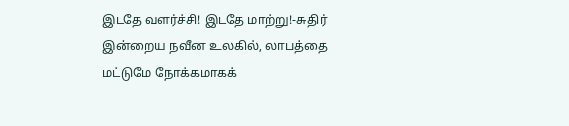இடதே வளர்ச்சி! இடதே மாற்று!-சுதிர்
இன்றைய நவீன உலகில், லாபத்தை மட்டுமே நோக்கமாகக்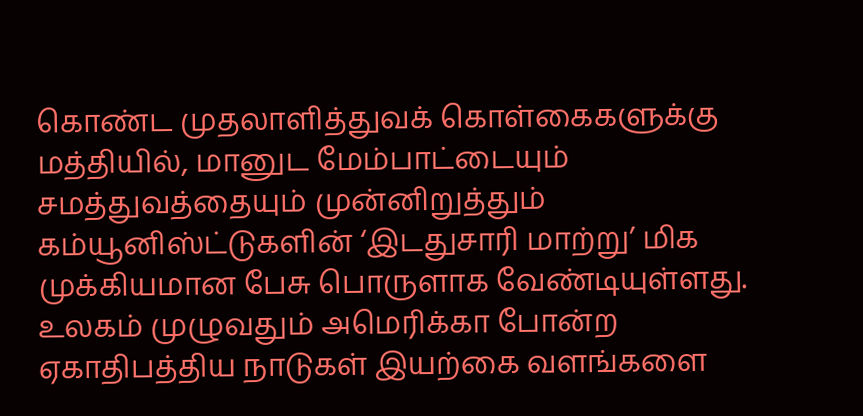கொண்ட முதலாளித்துவக் கொள்கைகளுக்கு மத்தியில், மானுட மேம்பாட்டையும் சமத்துவத்தையும் முன்னிறுத்தும் கம்யூனிஸ்ட்டுகளின் ‘இடதுசாரி மாற்று’ மிக முக்கியமான பேசு பொருளாக வேண்டியுள்ளது.
உலகம் முழுவதும் அமெரிக்கா போன்ற ஏகாதிபத்திய நாடுகள் இயற்கை வளங்களை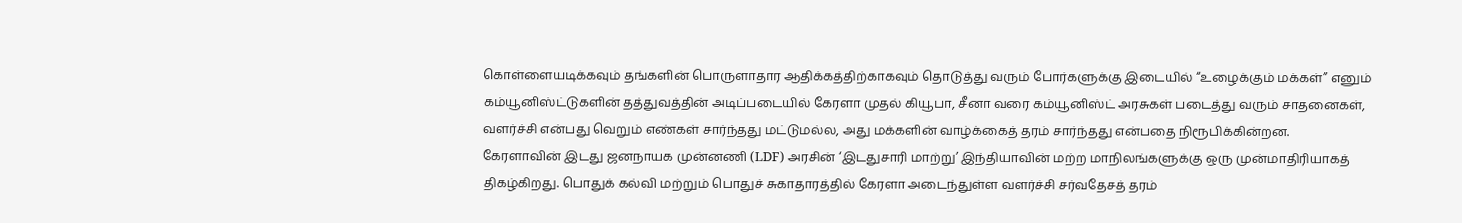கொள்ளையடிக்கவும் தங்களின் பொருளாதார ஆதிக்கத்திற்காகவும் தொடுத்து வரும் போர்களுக்கு இடையில் “உழைக்கும் மக்கள்” எனும் கம்யூனிஸ்ட்டுகளின் தத்துவத்தின் அடிப்படையில் கேரளா முதல் கியூபா, சீனா வரை கம்யூனிஸ்ட் அரசுகள் படைத்து வரும் சாதனைகள், வளர்ச்சி என்பது வெறும் எண்கள் சார்ந்தது மட்டுமல்ல, அது மக்களின் வாழ்க்கைத் தரம் சார்ந்தது என்பதை நிரூபிக்கின்றன.
கேரளாவின் இடது ஜனநாயக முன்னணி (LDF) அரசின் ‘இடதுசாரி மாற்று’ இந்தியாவின் மற்ற மாநிலங்களுக்கு ஒரு முன்மாதிரியாகத் திகழ்கிறது. பொதுக் கல்வி மற்றும் பொதுச் சுகாதாரத்தில் கேரளா அடைந்துள்ள வளர்ச்சி சர்வதேசத் தரம்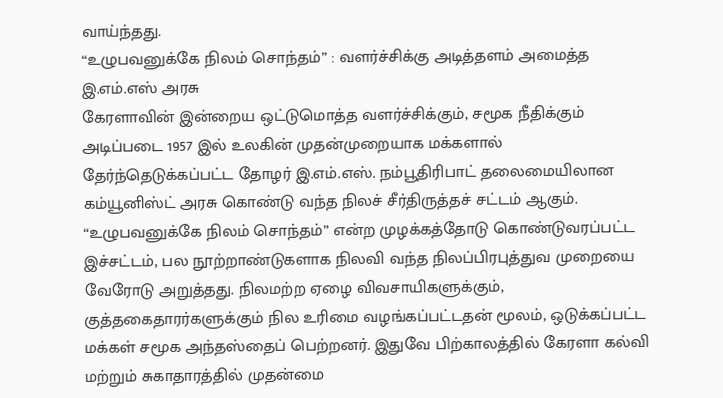வாய்ந்தது.
“உழுபவனுக்கே நிலம் சொந்தம்” : வளர்ச்சிக்கு அடித்தளம் அமைத்த இ.எம்.எஸ் அரசு
கேரளாவின் இன்றைய ஒட்டுமொத்த வளர்ச்சிக்கும், சமூக நீதிக்கும் அடிப்படை 1957 இல் உலகின் முதன்முறையாக மக்களால் தேர்ந்தெடுக்கப்பட்ட தோழர் இ.எம்.எஸ். நம்பூதிரிபாட் தலைமையிலான கம்யூனிஸ்ட் அரசு கொண்டு வந்த நிலச் சீர்திருத்தச் சட்டம் ஆகும்.
“உழுபவனுக்கே நிலம் சொந்தம்” என்ற முழக்கத்தோடு கொண்டுவரப்பட்ட இச்சட்டம், பல நூற்றாண்டுகளாக நிலவி வந்த நிலப்பிரபுத்துவ முறையை வேரோடு அறுத்தது. நிலமற்ற ஏழை விவசாயிகளுக்கும், குத்தகைதாரர்களுக்கும் நில உரிமை வழங்கப்பட்டதன் மூலம், ஒடுக்கப்பட்ட மக்கள் சமூக அந்தஸ்தைப் பெற்றனர். இதுவே பிற்காலத்தில் கேரளா கல்வி மற்றும் சுகாதாரத்தில் முதன்மை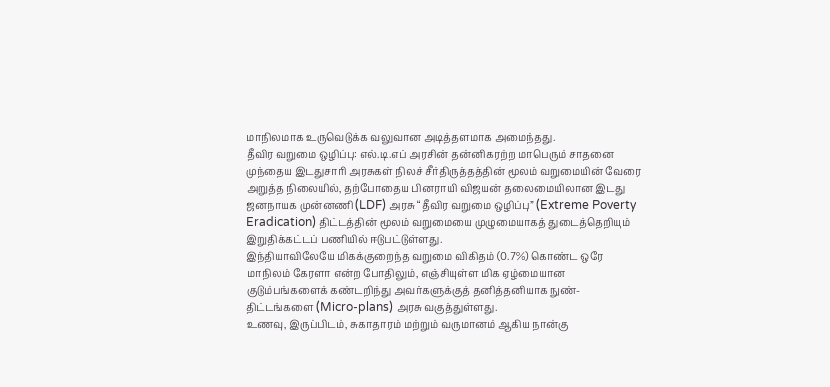மாநிலமாக உருவெடுக்க வலுவான அடித்தளமாக அமைந்தது.
தீவிர வறுமை ஒழிப்பு: எல்.டி.எப் அரசின் தன்னிகரற்ற மாபெரும் சாதனை
முந்தைய இடதுசாரி அரசுகள் நிலச் சீர்திருத்தத்தின் மூலம் வறுமையின் வேரை அறுத்த நிலையில், தற்போதைய பினராயி விஜயன் தலைமையிலான இடது ஜனநாயக முன்னணி (LDF) அரசு “தீவிர வறுமை ஒழிப்பு” (Extreme Poverty Eradication) திட்டத்தின் மூலம் வறுமையை முழுமையாகத் துடைத்தெறியும் இறுதிக்கட்டப் பணியில் ஈடுபட்டுள்ளது.
இந்தியாவிலேயே மிகக்குறைந்த வறுமை விகிதம் (0.7%) கொண்ட ஒரே மாநிலம் கேரளா என்ற போதிலும், எஞ்சியுள்ள மிக ஏழ்மையான குடும்பங்களைக் கண்டறிந்து அவர்களுக்குத் தனித்தனியாக நுண்-திட்டங்களை (Micro-plans) அரசு வகுத்துள்ளது.
உணவு, இருப்பிடம், சுகாதாரம் மற்றும் வருமானம் ஆகிய நான்கு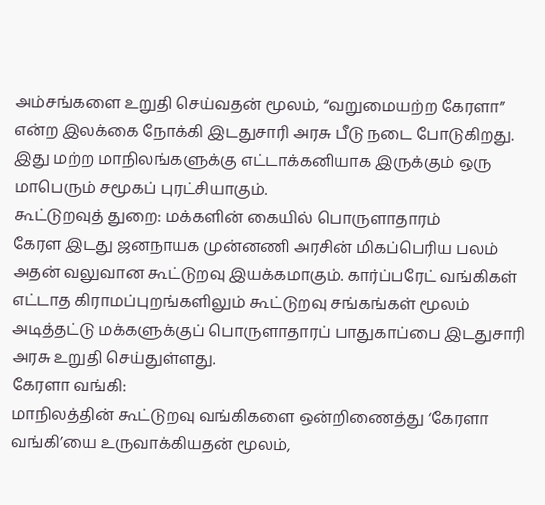அம்சங்களை உறுதி செய்வதன் மூலம், “வறுமையற்ற கேரளா” என்ற இலக்கை நோக்கி இடதுசாரி அரசு பீடு நடை போடுகிறது. இது மற்ற மாநிலங்களுக்கு எட்டாக்கனியாக இருக்கும் ஒரு மாபெரும் சமூகப் புரட்சியாகும்.
கூட்டுறவுத் துறை: மக்களின் கையில் பொருளாதாரம்
கேரள இடது ஜனநாயக முன்னணி அரசின் மிகப்பெரிய பலம் அதன் வலுவான கூட்டுறவு இயக்கமாகும். கார்ப்பரேட் வங்கிகள் எட்டாத கிராமப்புறங்களிலும் கூட்டுறவு சங்கங்கள் மூலம் அடித்தட்டு மக்களுக்குப் பொருளாதாரப் பாதுகாப்பை இடதுசாரி அரசு உறுதி செய்துள்ளது.
கேரளா வங்கி:
மாநிலத்தின் கூட்டுறவு வங்கிகளை ஒன்றிணைத்து ‘கேரளா வங்கி’யை உருவாக்கியதன் மூலம்,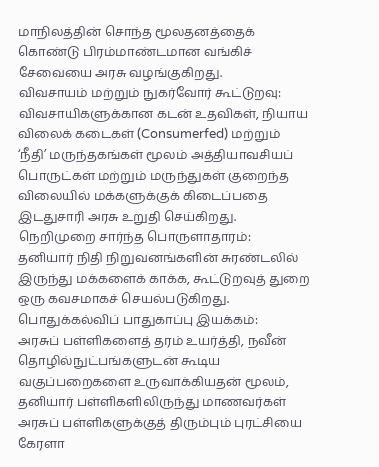மாநிலத்தின் சொந்த மூலதனத்தைக் கொண்டு பிரம்மாண்டமான வங்கிச் சேவையை அரசு வழங்குகிறது.
விவசாயம் மற்றும் நுகர்வோர் கூட்டுறவு:
விவசாயிகளுக்கான கடன் உதவிகள், நியாய விலைக் கடைகள் (Consumerfed) மற்றும் ‘நீதி’ மருந்தகங்கள் மூலம் அத்தியாவசியப் பொருட்கள் மற்றும் மருந்துகள் குறைந்த விலையில் மக்களுக்குக் கிடைப்பதை இடதுசாரி அரசு உறுதி செய்கிறது.
நெறிமுறை சார்ந்த பொருளாதாரம்:
தனியார் நிதி நிறுவனங்களின் சுரண்டலில் இருந்து மக்களைக் காக்க, கூட்டுறவுத் துறை ஒரு கவசமாகச் செயல்படுகிறது.
பொதுக்கல்விப் பாதுகாப்பு இயக்கம்:
அரசுப் பள்ளிகளைத் தரம் உயர்த்தி, நவீன் தொழில்நுட்பங்களுடன் கூடிய வகுப்பறைகளை உருவாக்கியதன் மூலம், தனியார் பள்ளிகளிலிருந்து மாணவர்கள் அரசுப் பள்ளிகளுக்குத் திரும்பும் புரட்சியை கேரளா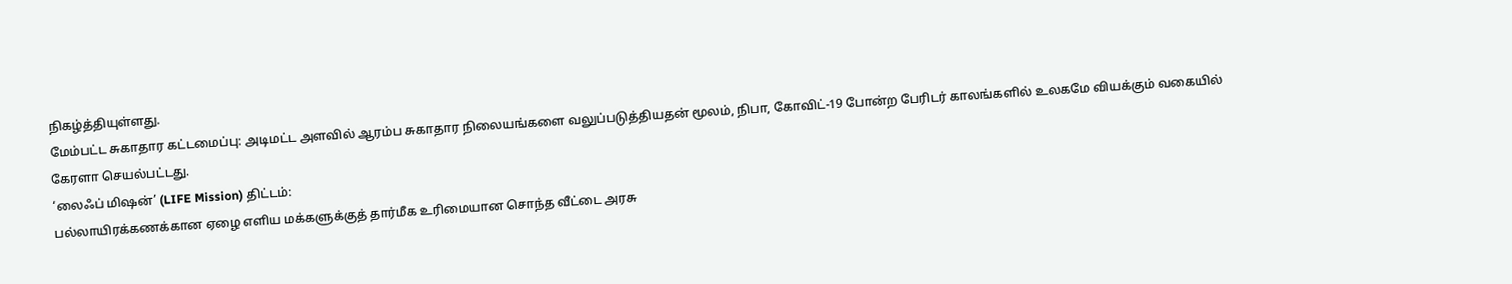நிகழ்த்தியுள்ளது.
மேம்பட்ட சுகாதார கட்டமைப்பு: அடிமட்ட அளவில் ஆரம்ப சுகாதார நிலையங்களை வலுப்படுத்தியதன் மூலம், நிபா, கோவிட்-19 போன்ற பேரிடர் காலங்களில் உலகமே வியக்கும் வகையில் கேரளா செயல்பட்டது.
‘லைஃப் மிஷன்’ (LIFE Mission) திட்டம்:
பல்லாயிரக்கணக்கான ஏழை எளிய மக்களுக்குத் தார்மீக உரிமையான சொந்த வீட்டை அரசு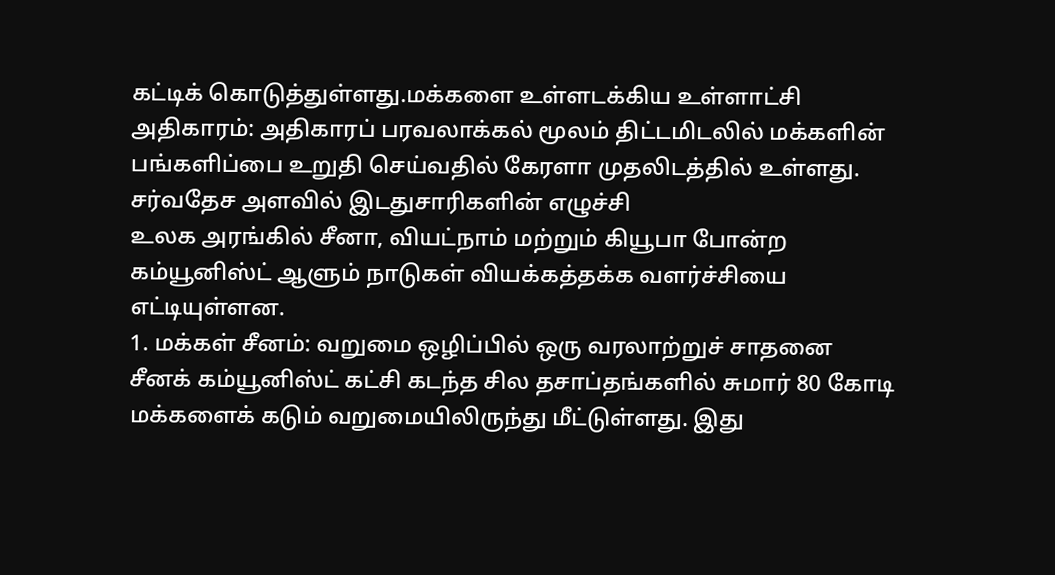கட்டிக் கொடுத்துள்ளது.மக்களை உள்ளடக்கிய உள்ளாட்சி அதிகாரம்: அதிகாரப் பரவலாக்கல் மூலம் திட்டமிடலில் மக்களின் பங்களிப்பை உறுதி செய்வதில் கேரளா முதலிடத்தில் உள்ளது.
சர்வதேச அளவில் இடதுசாரிகளின் எழுச்சி
உலக அரங்கில் சீனா, வியட்நாம் மற்றும் கியூபா போன்ற கம்யூனிஸ்ட் ஆளும் நாடுகள் வியக்கத்தக்க வளர்ச்சியை எட்டியுள்ளன.
1. மக்கள் சீனம்: வறுமை ஒழிப்பில் ஒரு வரலாற்றுச் சாதனை
சீனக் கம்யூனிஸ்ட் கட்சி கடந்த சில தசாப்தங்களில் சுமார் 80 கோடி மக்களைக் கடும் வறுமையிலிருந்து மீட்டுள்ளது. இது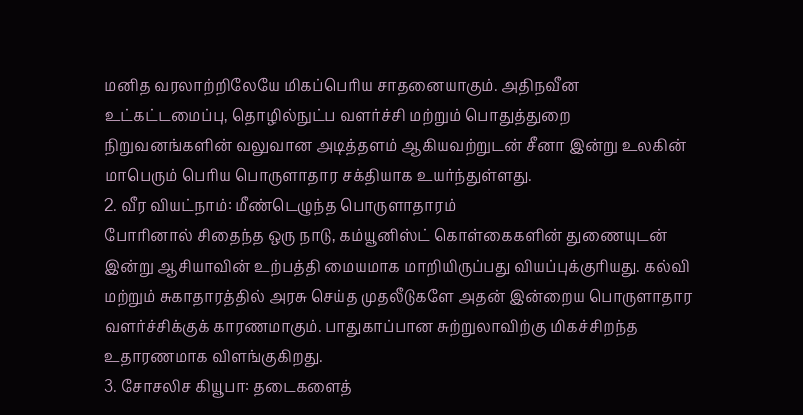மனித வரலாற்றிலேயே மிகப்பெரிய சாதனையாகும். அதிநவீன உட்கட்டமைப்பு, தொழில்நுட்ப வளர்ச்சி மற்றும் பொதுத்துறை நிறுவனங்களின் வலுவான அடித்தளம் ஆகியவற்றுடன் சீனா இன்று உலகின் மாபெரும் பெரிய பொருளாதார சக்தியாக உயர்ந்துள்ளது.
2. வீர வியட்நாம்: மீண்டெழுந்த பொருளாதாரம்
போரினால் சிதைந்த ஒரு நாடு, கம்யூனிஸ்ட் கொள்கைகளின் துணையுடன் இன்று ஆசியாவின் உற்பத்தி மையமாக மாறியிருப்பது வியப்புக்குரியது. கல்வி மற்றும் சுகாதாரத்தில் அரசு செய்த முதலீடுகளே அதன் இன்றைய பொருளாதார வளர்ச்சிக்குக் காரணமாகும். பாதுகாப்பான சுற்றுலாவிற்கு மிகச்சிறந்த உதாரணமாக விளங்குகிறது.
3. சோசலிச கியூபா: தடைகளைத்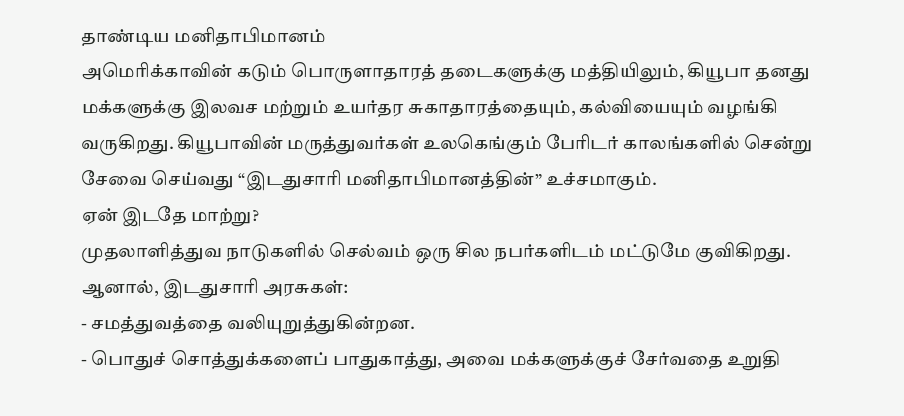தாண்டிய மனிதாபிமானம்
அமெரிக்காவின் கடும் பொருளாதாரத் தடைகளுக்கு மத்தியிலும், கியூபா தனது மக்களுக்கு இலவச மற்றும் உயர்தர சுகாதாரத்தையும், கல்வியையும் வழங்கி வருகிறது. கியூபாவின் மருத்துவர்கள் உலகெங்கும் பேரிடர் காலங்களில் சென்று சேவை செய்வது “இடதுசாரி மனிதாபிமானத்தின்” உச்சமாகும்.
ஏன் இடதே மாற்று?
முதலாளித்துவ நாடுகளில் செல்வம் ஒரு சில நபர்களிடம் மட்டுமே குவிகிறது.
ஆனால், இடதுசாரி அரசுகள்:
- சமத்துவத்தை வலியுறுத்துகின்றன.
- பொதுச் சொத்துக்களைப் பாதுகாத்து, அவை மக்களுக்குச் சேர்வதை உறுதி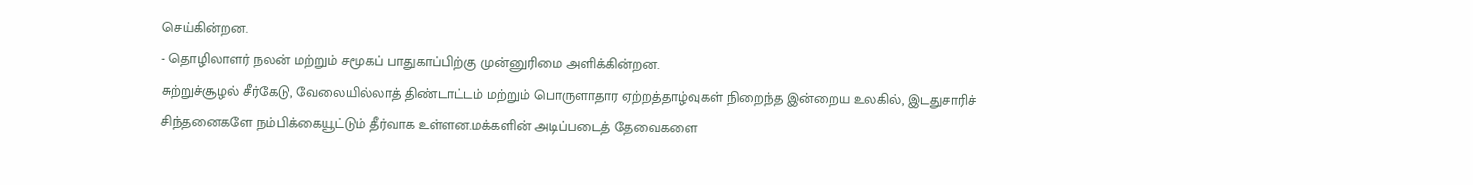செய்கின்றன.
- தொழிலாளர் நலன் மற்றும் சமூகப் பாதுகாப்பிற்கு முன்னுரிமை அளிக்கின்றன.
சுற்றுச்சூழல் சீர்கேடு, வேலையில்லாத் திண்டாட்டம் மற்றும் பொருளாதார ஏற்றத்தாழ்வுகள் நிறைந்த இன்றைய உலகில், இடதுசாரிச் சிந்தனைகளே நம்பிக்கையூட்டும் தீர்வாக உள்ளன.மக்களின் அடிப்படைத் தேவைகளை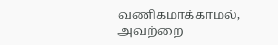வணிகமாக்காமல், அவற்றை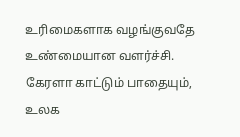உரிமைகளாக வழங்குவதே உண்மையான வளர்ச்சி.
கேரளா காட்டும் பாதையும், உலக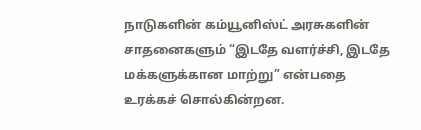நாடுகளின் கம்யூனிஸ்ட் அரசுகளின் சாதனைகளும் “இடதே வளர்ச்சி, இடதே மக்களுக்கான மாற்று” என்பதை உரக்கச் சொல்கின்றன.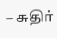– சுதிர்